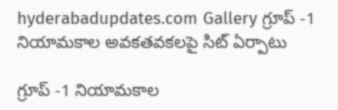hyderabadupdates.com Gallery గ్రూప్ -1 నియామకాల అవ‌క‌త‌వ‌క‌లపై సిట్ ఏర్పాటు

గ్రూప్ -1 నియామకాల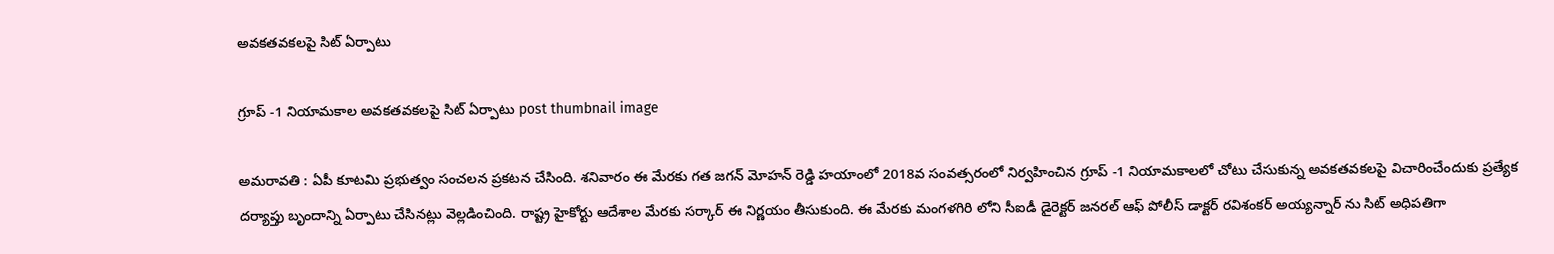అవ‌క‌త‌వ‌క‌లపై సిట్ ఏర్పాటు

గ్రూప్ -1 నియామకాల అవ‌క‌త‌వ‌క‌లపై సిట్ ఏర్పాటు post thumbnail image

అమ‌రావ‌తి : ఏపీ కూట‌మి ప్ర‌భుత్వం సంచ‌ల‌న ప్ర‌క‌ట‌న చేసింది. శ‌నివారం ఈ మేర‌కు గ‌త జ‌గ‌న్ మోహ‌న్ రెడ్డి హ‌యాంలో 2018వ సంవ‌త్స‌రంలో నిర్వ‌హించిన గ్రూప్ -1 నియామ‌కాల‌లో చోటు చేసుకున్న అవ‌కత‌వ‌క‌ల‌పై విచారించేందుకు ప్ర‌త్యేక ద‌ర్యాప్తు బృందాన్ని ఏర్పాటు చేసిన‌ట్లు వెల్ల‌డించింది. రాష్ట్ర హైకోర్టు ఆదేశాల మేర‌కు స‌ర్కార్ ఈ నిర్ణ‌యం తీసుకుంది. ఈ మేర‌కు మంగ‌ళ‌గిరి లోని సీఐడీ డైరెక్ట‌ర్ జ‌న‌ర‌ల్ ఆఫ్ పోలీస్ డాక్ట‌ర్ ర‌విశంక‌ర్ అయ్య‌న్నార్ ను సిట్ అధిప‌తిగా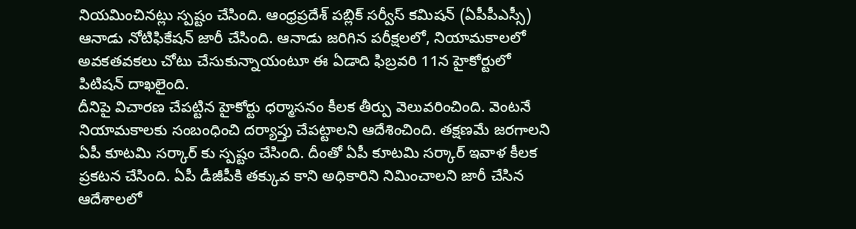నియ‌మించిన‌ట్లు స్ప‌ష్టం చేసింది. ఆంధ్ర‌ప్ర‌దేశ్ ప‌బ్లిక్ స‌ర్వీస్ క‌మిష‌న్ (ఏపీపీఎస్సీ) ఆనాడు నోటిఫికేష‌న్ జారీ చేసింది. ఆనాడు జ‌రిగిన ప‌రీక్ష‌ల‌లో, నియామ‌కాల‌లో అవ‌క‌త‌వ‌క‌లు చోటు చేసుకున్నాయంటూ ఈ ఏడాది ఫిబ్ర‌వ‌రి 11న హైకోర్టులో పిటిష‌న్ దాఖ‌లైంది.
దీనిపై విచార‌ణ చేప‌ట్టిన హైకోర్టు ధ‌ర్మాస‌నం కీల‌క తీర్పు వెలువ‌రించింది. వెంట‌నే నియామ‌కాల‌కు సంబంధించి ద‌ర్యాప్తు చేప‌ట్టాల‌ని ఆదేశించింది. త‌క్ష‌ణ‌మే జ‌ర‌గాల‌ని ఏపీ కూట‌మి స‌ర్కార్ కు స్ప‌ష్టం చేసింది. దీంతో ఏపీ కూట‌మి స‌ర్కార్ ఇవాళ కీల‌క ప్ర‌క‌ట‌న చేసింది. ఏపీ డీజీపీకి త‌క్కువ కాని అధికారిని నిమించాల‌ని జారీ చేసిన ఆదేశాల‌లో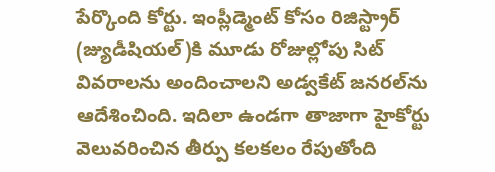పేర్కొంది కోర్టు. ఇంప్లీడ్మెంట్ కోసం రిజిస్ట్రార్ (జ్యుడీషియల్)కి మూడు రోజుల్లోపు సిట్ వివరాలను అందించాలని అడ్వకేట్ జనరల్‌ను ఆదేశించింది. ఇదిలా ఉండ‌గా తాజాగా హైకోర్టు వెలువ‌రించిన తీర్పు క‌ల‌క‌లం రేపుతోంది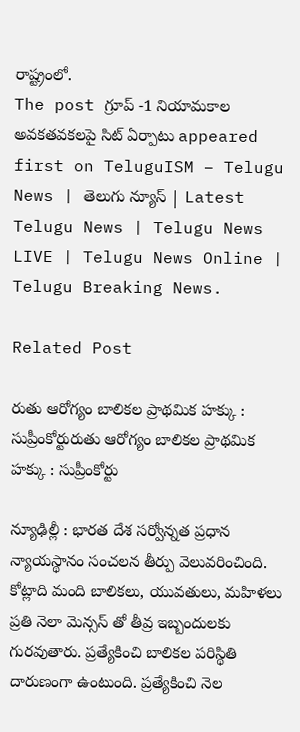రాష్ట్రంలో.
The post గ్రూప్ -1 నియామకాల అవ‌క‌త‌వ‌క‌లపై సిట్ ఏర్పాటు appeared first on TeluguISM – Telugu News | తెలుగు న్యూస్ | Latest Telugu News | Telugu News LIVE | Telugu News Online | Telugu Breaking News.

Related Post

రుతు ఆరోగ్యం బాలిక‌ల ప్రాథ‌మిక హ‌క్కు : సుప్రీంకోర్టురుతు ఆరోగ్యం బాలిక‌ల ప్రాథ‌మిక హ‌క్కు : సుప్రీంకోర్టు

న్యూఢిల్లీ : భార‌త దేశ స‌ర్వోన్న‌త ప్ర‌ధాన న్యాయ‌స్థానం సంచ‌ల‌న తీర్పు వెలువ‌రించింది. కోట్లాది మంది బాలిక‌లు, యువ‌తులు, మహిళ‌లు ప్ర‌తి నెలా మెన్స‌స్ తో తీవ్ర ఇబ్బందుల‌కు గుర‌వుతారు. ప్ర‌త్యేకించి బాలిక‌ల ప‌రిస్థితి దారుణంగా ఉంటుంది. ప్ర‌త్యేకించి నెల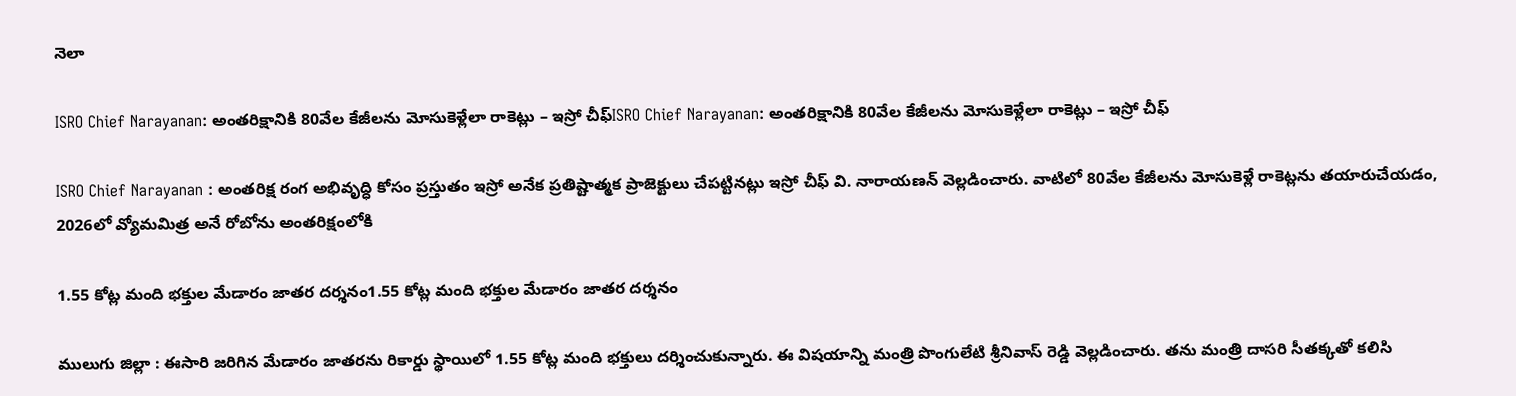నెలా

ISRO Chief Narayanan: అంతరిక్షానికి 80వేల కేజీలను మోసుకెళ్లేలా రాకెట్లు – ఇస్రో చీఫ్‌ISRO Chief Narayanan: అంతరిక్షానికి 80వేల కేజీలను మోసుకెళ్లేలా రాకెట్లు – ఇస్రో చీఫ్‌

ISRO Chief Narayanan : అంతరిక్ష రంగ అభివృద్ధి కోసం ప్రస్తుతం ఇస్రో అనేక ప్రతిష్టాత్మక ప్రాజెక్టులు చేపట్టినట్లు ఇస్రో చీఫ్‌ వి. నారాయణన్‌ వెల్లడించారు. వాటిలో 80వేల కేజీలను మోసుకెళ్లే రాకెట్లను తయారుచేయడం, 2026లో వ్యోమమిత్ర అనే రోబోను అంతరిక్షంలోకి

1.55 కోట్ల మంది భ‌క్తుల‌ మేడారం జాత‌ర ద‌ర్శ‌నం1.55 కోట్ల మంది భ‌క్తుల‌ మేడారం జాత‌ర ద‌ర్శ‌నం

ములుగు జిల్లా : ఈసారి జ‌రిగిన మేడారం జాత‌ర‌ను రికార్డు స్థాయిలో 1.55 కోట్ల మంది భక్తులు ద‌ర్శించుకున్నారు. ఈ విష‌యాన్ని మంత్రి పొంగులేటి శ్రీ‌నివాస్ రెడ్డి వెల్ల‌డించారు. త‌ను మంత్రి దాస‌రి సీత‌క్క‌తో క‌లిసి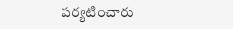ప‌ర్య‌టించారు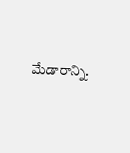మేడారాన్ని.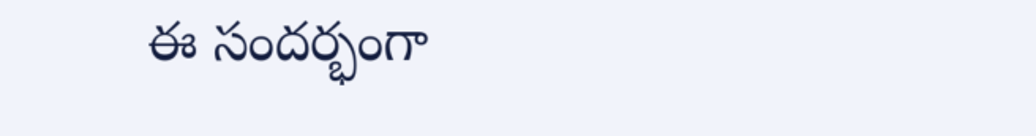ఈ సందర్భంగా